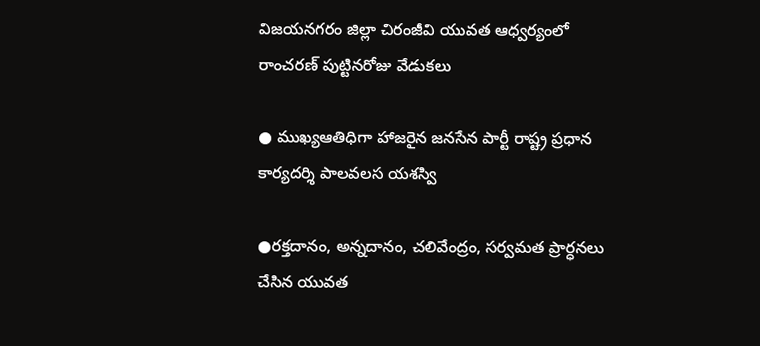విజయనగరం జిల్లా చిరంజీవి యువత ఆధ్వర్యంలో రాంచరణ్ పుట్టినరోజు వేడుకలు

● ముఖ్యఆతిధిగా హాజరైన జనసేన పార్టీ రాష్ట్ర ప్రధాన కార్యదర్శి పాలవలస యశస్వి

●రక్తదానం, అన్నదానం, చలివేంద్రం, సర్వమత ప్రార్ధనలు చేసిన యువత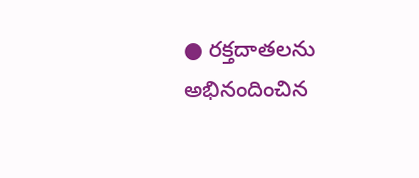● రక్తదాతలను అభినందించిన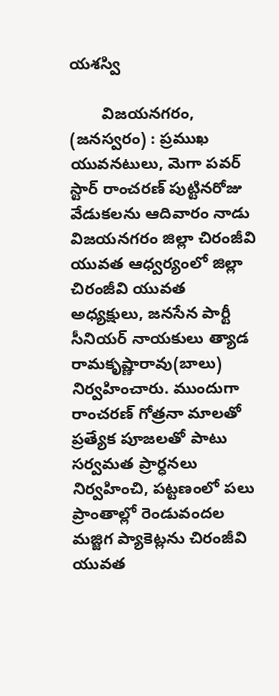యశస్వి

       విజయనగరం, (జనస్వరం) : ప్రముఖ యువనటులు, మెగా పవర్ స్టార్ రాంచరణ్ పుట్టినరోజు వేడుకలను ఆదివారం నాడు విజయనగరం జిల్లా చిరంజీవి యువత ఆధ్వర్యంలో జిల్లా చిరంజీవి యువత అధ్యక్షులు, జనసేన పార్టీ సీనియర్ నాయకులు త్యాడ రామకృష్ణారావు(బాలు) నిర్వహించారు. ముందుగా రాంచరణ్ గోత్రనా మాలతో ప్రత్యేక పూజలతో పాటు సర్వమత ప్రార్ధనలు నిర్వహించి, పట్టణంలో పలు ప్రాంతాల్లో రెండువందల మజ్జిగ ప్యాకెట్లను చిరంజీవి యువత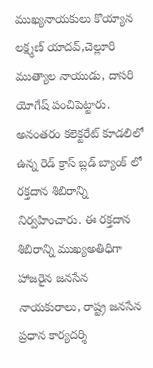ముఖ్యనాయకులు కొయ్యాన లక్ష్మణ్ యాదవ్,చెల్లూరి ముత్యాల నాయుడు, దాసరి యోగేష్ పంచిపెట్టారు. అనంతరం కలెక్టరేట్ కూడలిలో ఉన్న రెడ్ క్రాస్ బ్లడ్ బ్యాంక్ లో రక్తదాన శిబిరాన్ని నిర్వహించారు. ఈ రక్తదాన శిబిరాన్ని ముఖ్యఅతిధిగా హాజరైన జనసేన నాయకురాలు, రాష్ట్ర జనసేన ప్రధాన కార్యదర్శి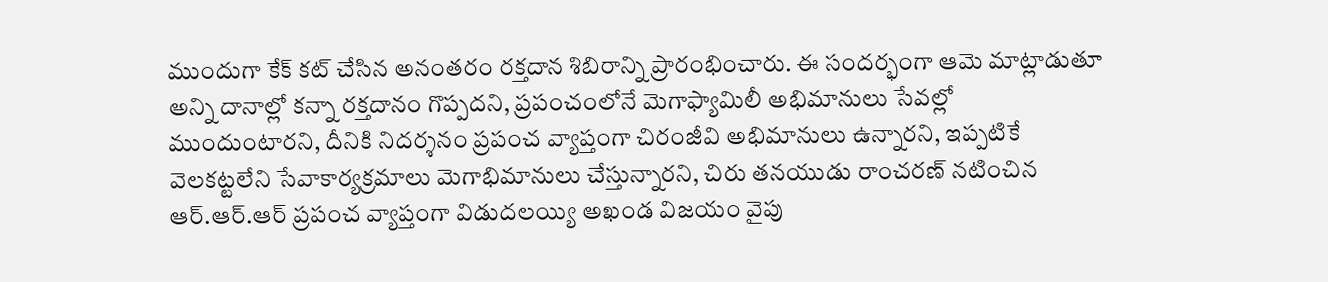ముందుగా కేక్ కట్ చేసిన అనంతరం రక్తదాన శిబిరాన్ని ప్రారంభించారు. ఈ సందర్భంగా ఆమె మాట్లాడుతూ అన్ని దానాల్లో కన్నా రక్తదానం గొప్పదని, ప్రపంచంలోనే మెగాఫ్యామిలీ అభిమానులు సేవల్లో ముందుంటారని, దీనికి నిదర్శనం ప్రపంచ వ్యాప్తంగా చిరంజీవి అభిమానులు ఉన్నారని, ఇప్పటికే వెలకట్టలేని సేవాకార్యక్రమాలు మెగాభిమానులు చేస్తున్నారని, చిరు తనయుడు రాంచరణ్ నటించిన ఆర్.ఆర్.ఆర్ ప్రపంచ వ్యాప్తంగా విడుదలయ్యి అఖండ విజయం వైపు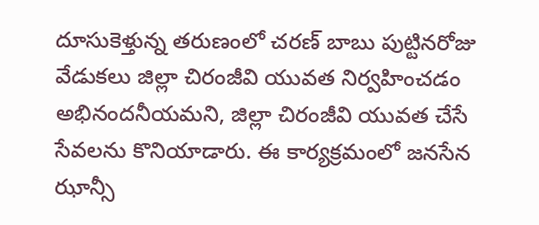దూసుకెళ్తున్న తరుణంలో చరణ్ బాబు పుట్టినరోజు వేడుకలు జిల్లా చిరంజీవి యువత నిర్వహించడం అభినందనీయమని, జిల్లా చిరంజీవి యువత చేసే సేవలను కొనియాడారు. ఈ కార్యక్రమంలో జనసేన ఝాన్సీ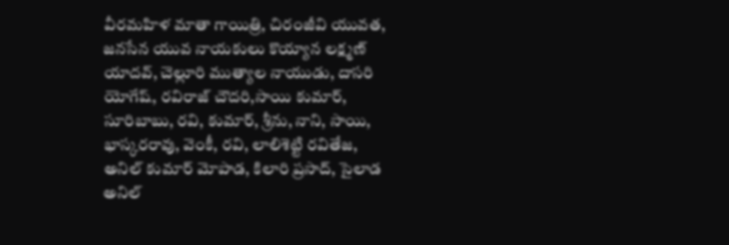వీరమహిళ మాతా గాయిత్రి, చిరంజీవి యువత, జనసేన యువ నాయకులు కొయ్యాన లక్ష్మణ్ యాదవ్, చెల్లూరి ముత్యాల నాయుడు, దాసరి యోగేష్, రవిరాజ్ చౌదరి,సాయి కుమార్, సూరిబాబు, రవి, కుమార్, శ్రీను, నాని, సాయి, భాస్కరరావు, వెంకీ, రవి, లాలిశెట్టి రవితేజ, అనిల్ కుమార్ మోపాడ, కిలారి ప్రసాద్, సైలాడ అనిల్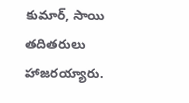కుమార్, సాయి తదితరులు హాజరయ్యారు.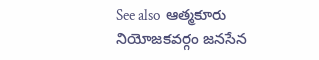See also  ఆత్మకూరు నియోజకవర్గం జనసేన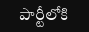పార్టీలోకి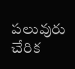పలువురు చేరిక